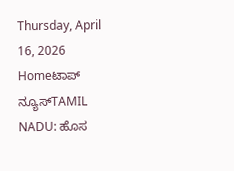Thursday, April 16, 2026
Homeಟಾಪ್ ನ್ಯೂಸ್TAMIL NADU: ಹೊಸ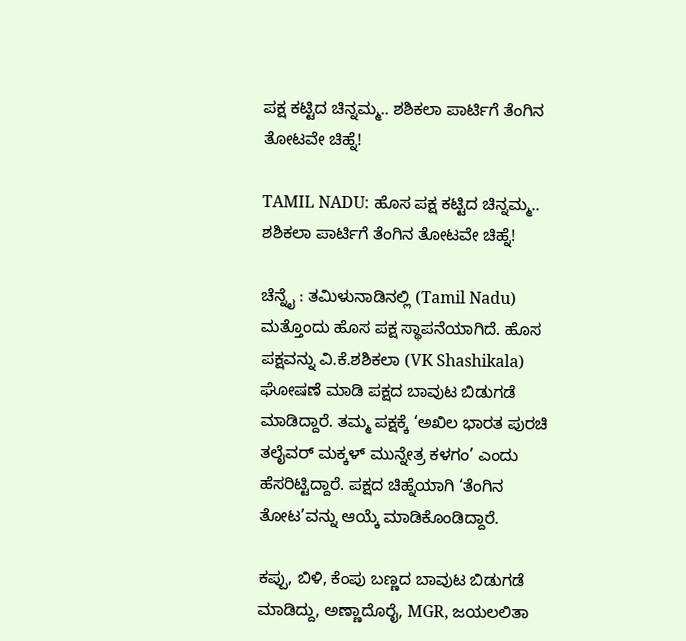ಪಕ್ಷ ಕಟ್ಟಿದ ಚಿನ್ನಮ್ಮ.. ಶಶಿಕಲಾ ಪಾರ್ಟಿಗೆ ತೆಂಗಿನ ತೋಟವೇ ಚಿಹ್ನೆ!

TAMIL NADU: ಹೊಸ ಪಕ್ಷ ಕಟ್ಟಿದ ಚಿನ್ನಮ್ಮ.. ಶಶಿಕಲಾ ಪಾರ್ಟಿಗೆ ತೆಂಗಿನ ತೋಟವೇ ಚಿಹ್ನೆ!

ಚೆನ್ನೈ : ತಮಿಳುನಾಡಿನಲ್ಲಿ (Tamil Nadu) ಮತ್ತೊಂದು ಹೊಸ ಪಕ್ಷ ಸ್ಥಾಪನೆಯಾಗಿದೆ. ಹೊಸ ಪಕ್ಷವನ್ನು ವಿ.ಕೆ.ಶಶಿಕಲಾ (VK Shashikala) ಘೋಷಣೆ ಮಾಡಿ ಪಕ್ಷದ ಬಾವುಟ ಬಿಡುಗಡೆ ಮಾಡಿದ್ದಾರೆ. ತಮ್ಮ ಪಕ್ಷಕ್ಕೆ ‘ಅಖಿಲ ಭಾರತ ಪುರಚಿ ತಲೈವರ್ ಮಕ್ಕಳ್ ಮುನ್ನೇತ್ರ ಕಳಗಂ’ ಎಂದು ಹೆಸರಿಟ್ಟಿದ್ದಾರೆ. ಪಕ್ಷದ ಚಿಹ್ನೆಯಾಗಿ ‘ತೆಂಗಿನ ತೋಟ’ವನ್ನು ಆಯ್ಕೆ ಮಾಡಿಕೊಂಡಿದ್ದಾರೆ.

ಕಪ್ಪು, ಬಿಳಿ, ಕೆಂಪು ಬಣ್ಣದ ಬಾವುಟ ಬಿಡುಗಡೆ ಮಾಡಿದ್ದು, ಅಣ್ಣಾದೊರೈ, MGR, ಜಯಲಲಿತಾ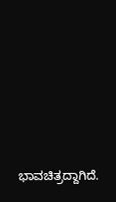ಭಾವಚಿತ್ರದ್ದಾಗಿದೆ.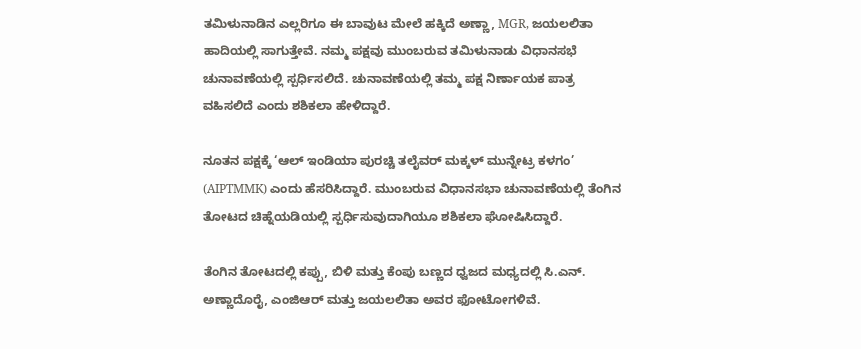ತಮಿಳುನಾಡಿನ ಎಲ್ಲರಿಗೂ ಈ ಬಾವುಟ ಮೇಲೆ ಹಕ್ಕಿದೆ ಅಣ್ಣಾ, MGR, ಜಯಲಲಿತಾ ಹಾದಿಯಲ್ಲಿ ಸಾಗುತ್ತೇವೆ. ನಮ್ಮ ಪಕ್ಷವು ಮುಂಬರುವ ತಮಿಳುನಾಡು ವಿಧಾನಸಭೆ ಚುನಾವಣೆಯಲ್ಲಿ ಸ್ಪರ್ಧಿಸಲಿದೆ. ಚುನಾವಣೆಯಲ್ಲಿ ತಮ್ಮ ಪಕ್ಷ ನಿರ್ಣಾಯಕ ಪಾತ್ರ ವಹಿಸಲಿದೆ ಎಂದು ಶಶಿಕಲಾ ಹೇಳಿದ್ದಾರೆ.

ನೂತನ ಪಕ್ಷಕ್ಕೆ ‘ಆಲ್ ಇಂಡಿಯಾ ಪುರಚ್ಚಿ ತಲೈವರ್ ಮಕ್ಕಳ್ ಮುನ್ನೇಟ್ರ ಕಳಗಂ’ (AIPTMMK) ಎಂದು ಹೆಸರಿಸಿದ್ದಾರೆ. ಮುಂಬರುವ ವಿಧಾನಸಭಾ ಚುನಾವಣೆಯಲ್ಲಿ ತೆಂಗಿನ ತೋಟದ ಚಿಹ್ನೆಯಡಿಯಲ್ಲಿ ಸ್ಪರ್ಧಿಸುವುದಾಗಿಯೂ ಶಶಿಕಲಾ ಘೋಷಿಸಿದ್ದಾರೆ.

ತೆಂಗಿನ ತೋಟದಲ್ಲಿ ಕಪ್ಪು, ಬಿಳಿ ಮತ್ತು ಕೆಂಪು ಬಣ್ಣದ ಧ್ವಜದ ಮಧ್ಯದಲ್ಲಿ ಸಿ.ಎನ್. ಅಣ್ಣಾದೊರೈ, ಎಂಜಿಆರ್ ಮತ್ತು ಜಯಲಲಿತಾ ಅವರ ಫೋಟೋಗಳಿವೆ.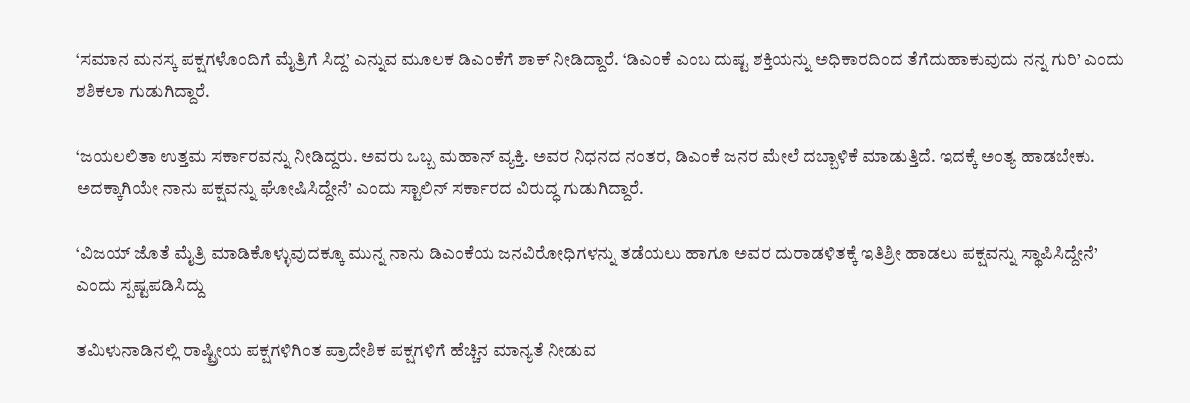‘ಸಮಾನ ಮನಸ್ಕ ಪಕ್ಷಗಳೊಂದಿಗೆ ಮೈತ್ರಿಗೆ ಸಿದ್ದ’ ಎನ್ನುವ ಮೂಲಕ ಡಿಎಂಕೆಗೆ ಶಾಕ್‌ ನೀಡಿದ್ದಾರೆ. ‘ಡಿಎಂಕೆ ಎಂಬ ದುಷ್ಟ ಶಕ್ತಿಯನ್ನು ಅಧಿಕಾರದಿಂದ ತೆಗೆದುಹಾಕುವುದು ನನ್ನ ಗುರಿ’ ಎಂದು ಶಶಿಕಲಾ ಗುಡುಗಿದ್ದಾರೆ.

‘ಜಯಲಲಿತಾ ಉತ್ತಮ ಸರ್ಕಾರವನ್ನು ನೀಡಿದ್ದರು. ಅವರು ಒಬ್ಬ ಮಹಾನ್ ವ್ಯಕ್ತಿ. ಅವರ ನಿಧನದ ನಂತರ, ಡಿಎಂಕೆ ಜನರ ಮೇಲೆ ದಬ್ಬಾಳಿಕೆ ಮಾಡುತ್ತಿದೆ. ಇದಕ್ಕೆ ಅಂತ್ಯ ಹಾಡಬೇಕು. ಅದಕ್ಕಾಗಿಯೇ ನಾನು ಪಕ್ಷವನ್ನು ಘೋಷಿಸಿದ್ದೇನೆ’ ಎಂದು ಸ್ಟಾಲಿನ್‌ ಸರ್ಕಾರದ ವಿರುದ್ಧ ಗುಡುಗಿದ್ದಾರೆ.

‘ವಿಜಯ್ ಜೊತೆ ಮೈತ್ರಿ ಮಾಡಿಕೊಳ್ಳುವುದಕ್ಕೂ ಮುನ್ನ ನಾನು ಡಿಎಂಕೆಯ ಜನವಿರೋಧಿಗಳನ್ನು ತಡೆಯಲು ಹಾಗೂ ಅವರ ದುರಾಡಳಿತಕ್ಕೆ ಇತಿಶ್ರೀ ಹಾಡಲು ಪಕ್ಷವನ್ನು ಸ್ಥಾಪಿಸಿದ್ದೇನೆ’ ಎಂದು ಸ್ಪಷ್ಟಪಡಿಸಿದ್ದು

ತಮಿಳುನಾಡಿನಲ್ಲಿ ರಾಷ್ಟ್ರೀಯ ಪಕ್ಷಗಳಿಗಿಂತ ಪ್ರಾದೇಶಿಕ ಪಕ್ಷಗಳಿಗೆ ಹೆಚ್ಚಿನ ಮಾನ್ಯತೆ ನೀಡುವ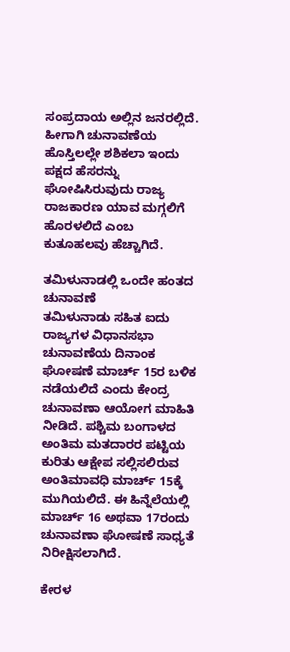ಸಂಪ್ರದಾಯ ಅಲ್ಲಿನ ಜನರಲ್ಲಿದೆ. ಹೀಗಾಗಿ ಚುನಾವಣೆಯ ಹೊಸ್ತಿಲಲ್ಲೇ ಶಶಿಕಲಾ ಇಂದು ಪಕ್ಷದ ಹೆಸರನ್ನು ಘೋಷಿಸಿರುವುದು ರಾಜ್ಯ ರಾಜಕಾರಣ ಯಾವ ಮಗ್ಗಲಿಗೆ ಹೊರಳಲಿದೆ ಎಂಬ ಕುತೂಹಲವು ಹೆಚ್ಚಾಗಿದೆ.

ತಮಿಳುನಾಡಲ್ಲಿ ಒಂದೇ ಹಂತದ ಚುನಾವಣೆ
ತಮಿಳುನಾಡು ಸಹಿತ ಐದು ರಾಜ್ಯಗಳ ವಿಧಾನಸಭಾ ಚುನಾವಣೆಯ ದಿನಾಂಕ ಘೋಷಣೆ ಮಾರ್ಚ್ 15ರ ಬಳಿಕ ನಡೆಯಲಿದೆ ಎಂದು ಕೇಂದ್ರ ಚುನಾವಣಾ ಆಯೋಗ ಮಾಹಿತಿ ನೀಡಿದೆ. ಪಶ್ಚಿಮ ಬಂಗಾಳದ ಅಂತಿಮ ಮತದಾರರ ಪಟ್ಟಿಯ ಕುರಿತು ಆಕ್ಷೇಪ ಸಲ್ಲಿಸಲಿರುವ ಅಂತಿಮಾವಧಿ ಮಾರ್ಚ್ 15ಕ್ಕೆ ಮುಗಿಯಲಿದೆ. ಈ ಹಿನ್ನೆಲೆಯಲ್ಲಿ ಮಾರ್ಚ್ 16 ಅಥವಾ 17ರಂದು ಚುನಾವಣಾ ಘೋಷಣೆ ಸಾಧ್ಯತೆ ನಿರೀಕ್ಷಿಸಲಾಗಿದೆ.

ಕೇರಳ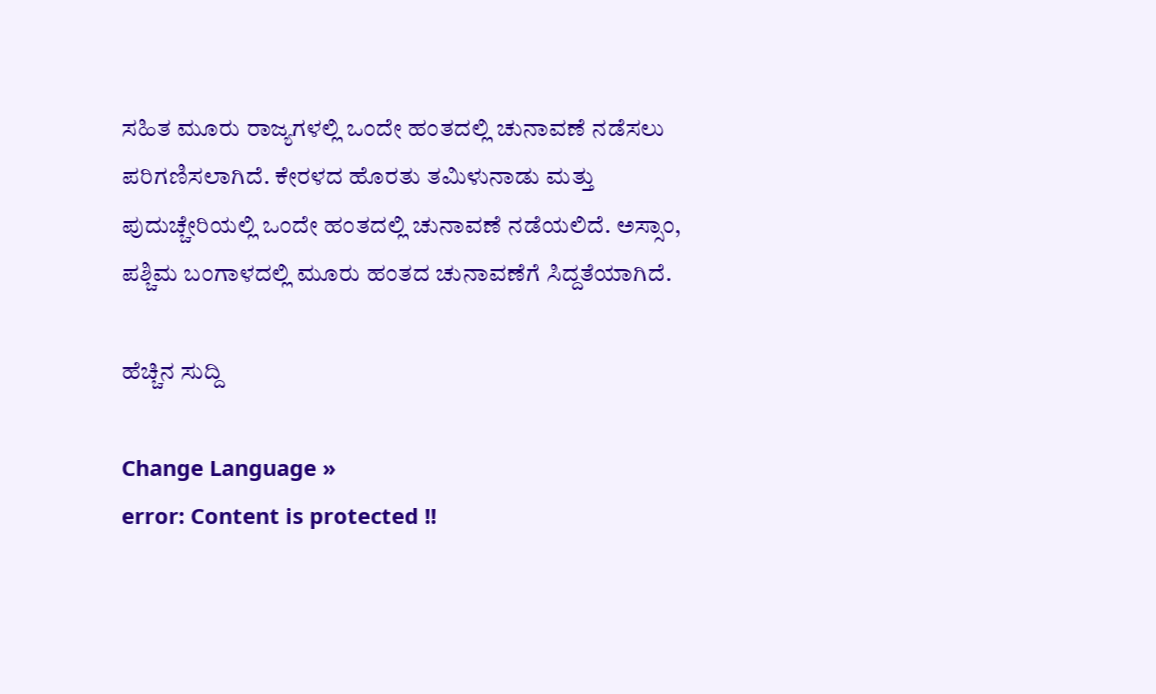ಸಹಿತ ಮೂರು ರಾಜ್ಯಗಳಲ್ಲಿ ಒಂದೇ ಹಂತದಲ್ಲಿ ಚುನಾವಣೆ ನಡೆಸಲು ಪರಿಗಣಿಸಲಾಗಿದೆ. ಕೇರಳದ ಹೊರತು ತಮಿಳುನಾಡು ಮತ್ತು ಪುದುಚ್ಚೇರಿಯಲ್ಲಿ ಒಂದೇ ಹಂತದಲ್ಲಿ ಚುನಾವಣೆ ನಡೆಯಲಿದೆ. ಅಸ್ಸಾಂ, ಪಶ್ಚಿಮ ಬಂಗಾಳದಲ್ಲಿ ಮೂರು ಹಂತದ ಚುನಾವಣೆಗೆ ಸಿದ್ದತೆಯಾಗಿದೆ.

ಹೆಚ್ಚಿನ ಸುದ್ದಿ

Change Language »
error: Content is protected !!